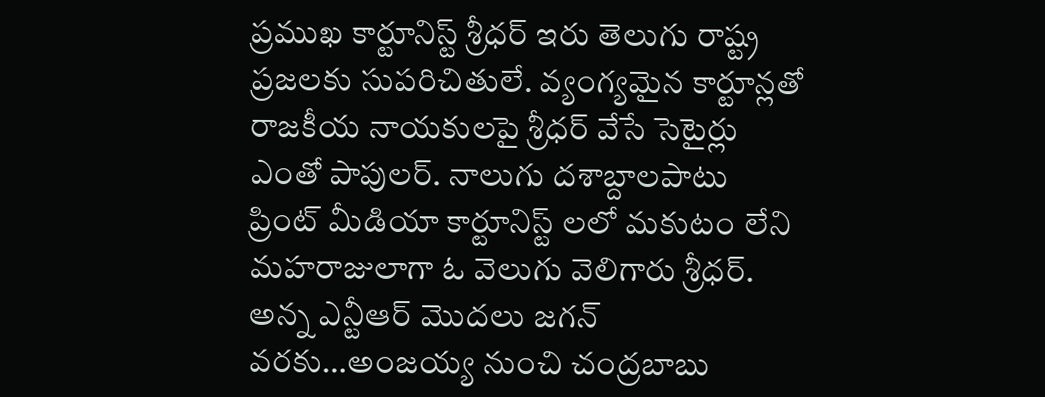ప్రముఖ కార్టూనిస్ట్ శ్రీధర్ ఇరు తెలుగు రాష్ట్ర ప్రజలకు సుపరిచితులే. వ్యంగ్యమైన కార్టూన్లతో రాజకీయ నాయకులపై శ్రీధర్ వేసే సెటైర్లు ఎంతో పాపులర్. నాలుగు దశాబ్దాలపాటు ప్రింట్ మీడియా కార్టూనిస్ట్ లలో మకుటం లేని మహరాజులాగా ఓ వెలుగు వెలిగారు శ్రీధర్. అన్న ఎన్టీఆర్ మొదలు జగన్ వరకు…అంజయ్య నుంచి చంద్రబాబు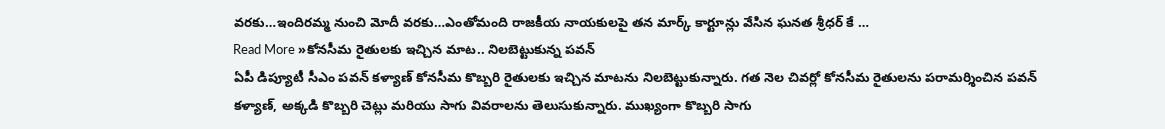వరకు…ఇందిరమ్మ నుంచి మోదీ వరకు…ఎంతోమంది రాజకీయ నాయకులపై తన మార్క్ కార్టూన్లు వేసిన ఘనత శ్రీధర్ కే …
Read More »కోనసీమ రైతులకు ఇచ్చిన మాట.. నిలబెట్టుకున్న పవన్
ఏపీ డిప్యూటీ సీఎం పవన్ కళ్యాణ్ కోనసీమ కొబ్బరి రైతులకు ఇచ్చిన మాటను నిలబెట్టుకున్నారు. గత నెల చివర్లో కోనసీమ రైతులను పరామర్శించిన పవన్ కళ్యాణ్, అక్కడి కొబ్బరి చెట్లు మరియు సాగు వివరాలను తెలుసుకున్నారు. ముఖ్యంగా కొబ్బరి సాగు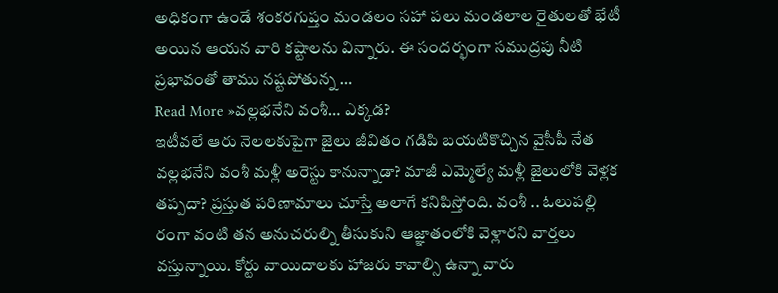అధికంగా ఉండే శంకరగుప్తం మండలం సహా పలు మండలాల రైతులతో భేటీ అయిన ఆయన వారి కష్టాలను విన్నారు. ఈ సందర్భంగా సముద్రపు నీటి ప్రభావంతో తాము నష్టపోతున్న …
Read More »వల్లభనేని వంశీ… ఎక్కడ?
ఇటీవలే ఆరు నెలలకుపైగా జైలు జీవితం గడిపి బయటికొచ్చిన వైసీపీ నేత వల్లభనేని వంశీ మళ్లీ అరెస్టు కానున్నాడా? మాజీ ఎమ్మెల్యే మళ్లీ జైలులోకి వెళ్లక తప్పదా? ప్రస్తుత పరిణామాలు చూస్తే అలాగే కనిపిస్తోంది. వంశీ .. ఓలుపల్లి రంగా వంటి తన అనుచరుల్ని తీసుకుని ఆజ్ఞాతంలోకి వెళ్లారని వార్తలు వస్తున్నాయి. కోర్టు వాయిదాలకు హాజరు కావాల్సి ఉన్నా వారు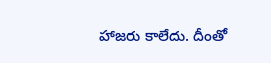హాజరు కాలేదు. దీంతో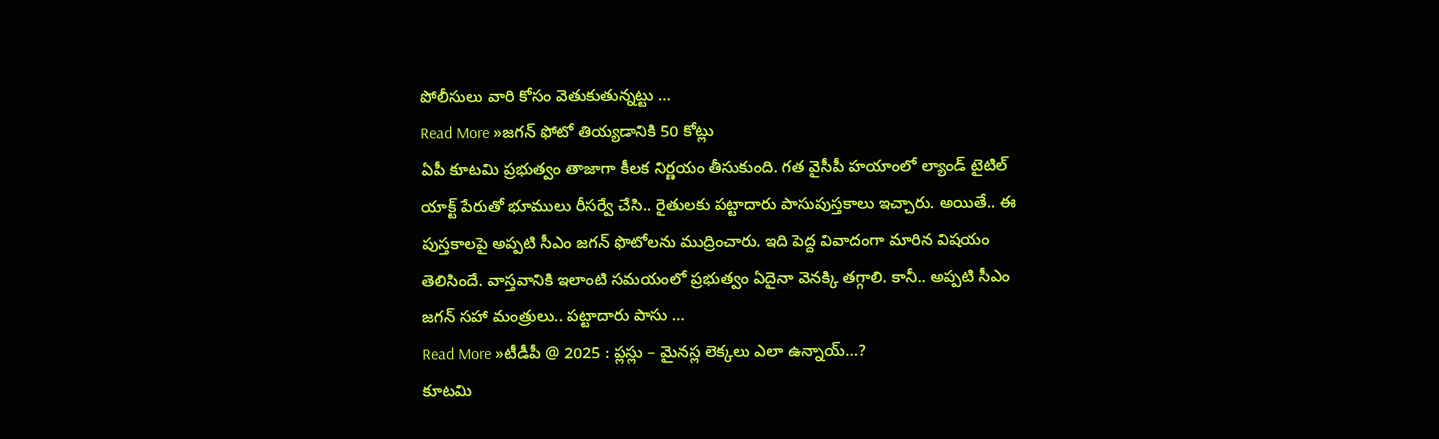పోలీసులు వారి కోసం వెతుకుతున్నట్టు …
Read More »జగన్ ఫోటో తియ్యడానికి 50 కోట్లు
ఏపీ కూటమి ప్రభుత్వం తాజాగా కీలక నిర్ణయం తీసుకుంది. గత వైసీపీ హయాంలో ల్యాండ్ టైటిల్ యాక్ట్ పేరుతో భూములు రీసర్వే చేసి.. రైతులకు పట్టాదారు పాసుపుస్తకాలు ఇచ్చారు. అయితే.. ఈ పుస్తకాలపై అప్పటి సీఎం జగన్ ఫొటోలను ముద్రించారు. ఇది పెద్ద వివాదంగా మారిన విషయం తెలిసిందే. వాస్తవానికి ఇలాంటి సమయంలో ప్రభుత్వం ఏదైనా వెనక్కి తగ్గాలి. కానీ.. అప్పటి సీఎం జగన్ సహా మంత్రులు.. పట్టాదారు పాసు …
Read More »టీడీపీ @ 2025 : ప్లస్లు – మైనస్ల లెక్కలు ఎలా ఉన్నాయ్…?
కూటమి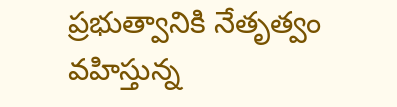ప్రభుత్వానికి నేతృత్వం వహిస్తున్న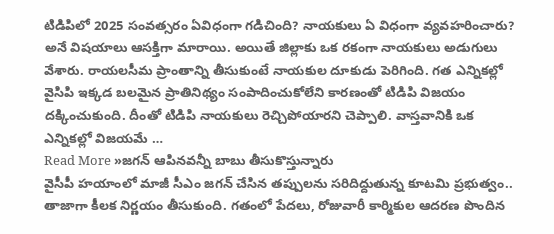టిడిపిలో 2025 సంవత్సరం ఏవిధంగా గడిచింది? నాయకులు ఏ విధంగా వ్యవహరించారు? అనే విషయాలు ఆసక్తిగా మారాయి. అయితే జిల్లాకు ఒక రకంగా నాయకులు అడుగులు వేశారు. రాయలసీమ ప్రాంతాన్ని తీసుకుంటే నాయకుల దూకుడు పెరిగింది. గత ఎన్నికల్లో వైసిపి ఇక్కడ బలమైన ప్రాతినిథ్యం సంపాదించుకోలేని కారణంతో టిడిపి విజయం దక్కించుకుంది. దీంతో టిడిపి నాయకులు రెచ్చిపోయారని చెప్పాలి. వాస్తవానికి ఒక ఎన్నికల్లో విజయమే …
Read More »జగన్ ఆపినవన్నీ బాబు తీసుకొస్తున్నారు
వైసీపీ హయాంలో మాజీ సీఎం జగన్ చేసిన తప్పులను సరిదిద్దుతున్న కూటమి ప్రభుత్వం.. తాజాగా కీలక నిర్ణయం తీసుకుంది. గతంలో పేదలు, రోజువారీ కార్మికుల ఆదరణ పొందిన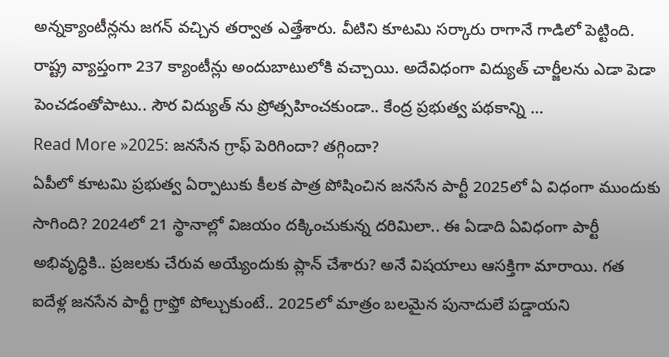అన్నక్యాంటీన్లను జగన్ వచ్చిన తర్వాత ఎత్తేశారు. వీటిని కూటమి సర్కారు రాగానే గాడిలో పెట్టింది. రాష్ట్ర వ్యాప్తంగా 237 క్యాంటీన్లు అందుబాటులోకి వచ్చాయి. అదేవిధంగా విద్యుత్ చార్జీలను ఎడా పెడా పెంచడంతోపాటు.. సౌర విద్యుత్ ను ప్రోత్సహించకుండా.. కేంద్ర ప్రభుత్వ పథకాన్ని …
Read More »2025: జనసేన గ్రాఫ్ పెరిగిందా? తగ్గిందా?
ఏపీలో కూటమి ప్రభుత్వ ఏర్పాటుకు కీలక పాత్ర పోషించిన జనసేన పార్టీ 2025లో ఏ విధంగా ముందుకు సాగింది? 2024లో 21 స్థానాల్లో విజయం దక్కించుకున్న దరిమిలా.. ఈ ఏడాది ఏవిధంగా పార్టీ అభివృధ్ధికి.. ప్రజలకు చేరువ అయ్యేందుకు ప్లాన్ చేశారు? అనే విషయాలు ఆసక్తిగా మారాయి. గత ఐదేళ్ల జనసేన పార్టీ గ్రాఫ్తో పోల్చుకుంటే.. 2025లో మాత్రం బలమైన పునాదులే పడ్డాయని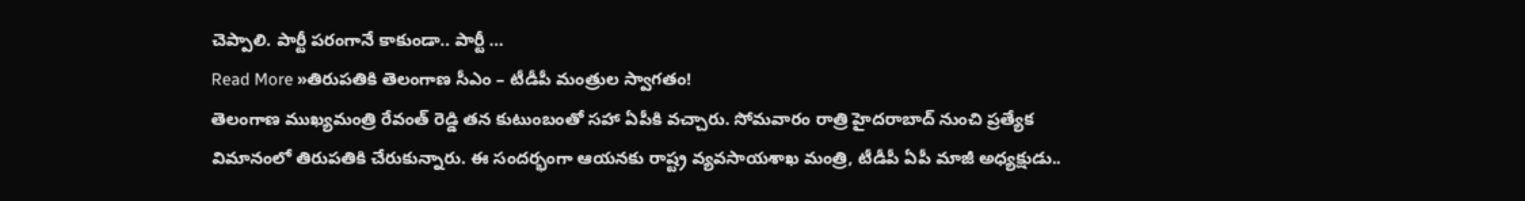చెప్పాలి. పార్టీ పరంగానే కాకుండా.. పార్టీ …
Read More »తిరుపతికి తెలంగాణ సీఎం – టీడీపీ మంత్రుల స్వాగతం!
తెలంగాణ ముఖ్యమంత్రి రేవంత్ రెడ్డి తన కుటుంబంతో సహా ఏపీకి వచ్చారు. సోమవారం రాత్రి హైదరాబాద్ నుంచి ప్రత్యేక విమానంలో తిరుపతికి చేరుకున్నారు. ఈ సందర్భంగా ఆయనకు రాష్ట్ర వ్యవసాయశాఖ మంత్రి, టీడీపీ ఏపీ మాజీ అధ్యక్షుడు..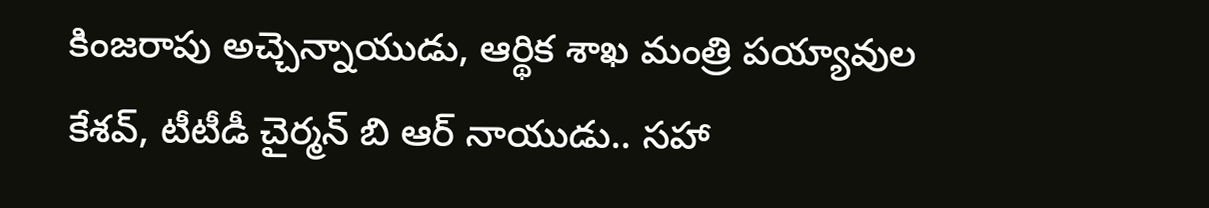కింజరాపు అచ్చెన్నాయుడు, ఆర్థిక శాఖ మంత్రి పయ్యావుల కేశవ్, టీటీడీ చైర్మన్ బి ఆర్ నాయుడు.. సహా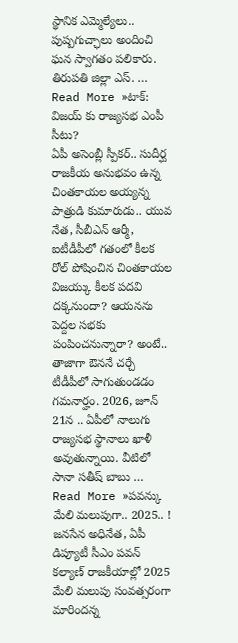స్థానిక ఎమ్మెల్యేలు.. పుష్పగుచ్ఛాలు అందించి ఘన స్వాగతం పలికారు. తిరుపతి జిల్లా ఎస్. …
Read More »టాక్: విజయ్ కు రాజ్యసభ ఎంపీ సీటు?
ఏపీ అసెంబ్లీ స్పీకర్.. సుదీర్ఘ రాజకీయ అనుభవం ఉన్న చింతకాయల అయ్యన్న పాత్రుడి కుమారుడు.. యువ నేత, సీబీఎన్ ఆర్మీ, ఐటీడీపీలో గతంలో కీలక రోల్ పోషించిన చింతకాయల విజయ్కు కీలక పదవి దక్కనుందా? ఆయనను పెద్దల సభకు పంపించనున్నారా? అంటే.. తాజాగా ఔననే చర్చే టీడీపీలో సాగుతుండడం గమనార్హం. 2026, జూన్ 21న .. ఏపీలో నాలుగు రాజ్యసభ స్థానాలు ఖాళీ అవుతున్నాయి. వీటిలో సానా సతీష్ బాబు …
Read More »పవన్కు మేలి మలుపుగా.. 2025.. !
జనసేన అధినేత, ఏపీ డిప్యూటీ సీఎం పవన్ కల్యాణ్ రాజకీయాల్లో 2025 మేలి మలుపు సంవత్సరంగా మారిందన్న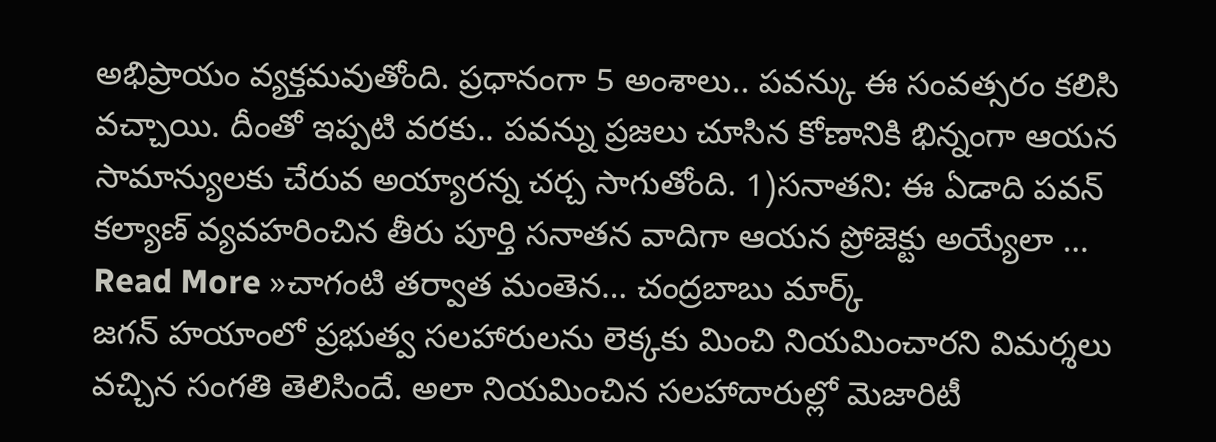అభిప్రాయం వ్యక్తమవుతోంది. ప్రధానంగా 5 అంశాలు.. పవన్కు ఈ సంవత్సరం కలిసి వచ్చాయి. దీంతో ఇప్పటి వరకు.. పవన్ను ప్రజలు చూసిన కోణానికి భిన్నంగా ఆయన సామాన్యులకు చేరువ అయ్యారన్న చర్చ సాగుతోంది. 1)సనాతని: ఈ ఏడాది పవన్ కల్యాణ్ వ్యవహరించిన తీరు పూర్తి సనాతన వాదిగా ఆయన ప్రోజెక్టు అయ్యేలా …
Read More »చాగంటి తర్వాత మంతెన… చంద్రబాబు మార్క్
జగన్ హయాంలో ప్రభుత్వ సలహారులను లెక్కకు మించి నియమించారని విమర్శలు వచ్చిన సంగతి తెలిసిందే. అలా నియమించిన సలహాదారుల్లో మెజారిటీ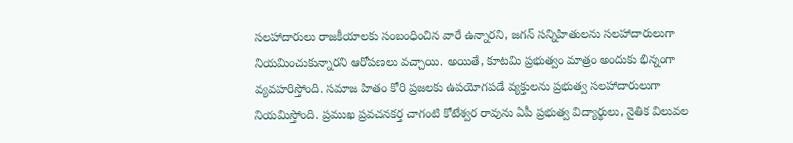సలహాదారులు రాజకీయాలకు సంబంధించిన వారే ఉన్నారని, జగన్ సన్నిహితులను సలహాదారులుగా నియమించుకున్నారని ఆరోపణలు వచ్చాయి. అయితే, కూటమి ప్రభుత్వం మాత్రం అందుకు భిన్నంగా వ్యవహరిస్తోంది. సమాజ హితం కోరి ప్రజలకు ఉపయోగపడే వ్యక్తులను ప్రభుత్వ సలహాదారులుగా నియమిస్తోంది. ప్రముఖ ప్రవచనకర్త చాగంటి కోటేశ్వర రావును ఏపీ ప్రభుత్వ విద్యార్థులు, నైతిక విలువల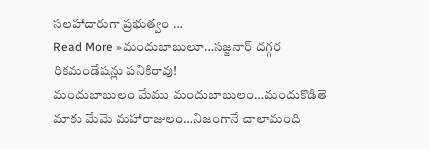సలహాదారుగా ప్రభుత్వం …
Read More »మందుబాబులూ…సజ్జనార్ దగ్గర రికమండేషన్లు పనికిరావు!
మందుబాబులం మేము మందుబాబులం…మందుకొడితె మాకు మేమె మహారాజులం…నిజంగానే చాలామంది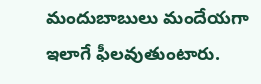మందుబాబులు మందేయగా ఇలాగే ఫీలవుతుంటారు.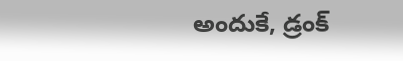అందుకే, డ్రంక్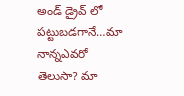అండ్ డ్రైవ్ లో పట్టుబడగానే…మా నాన్నఎవరో తెలుసా? మా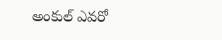అంకుల్ ఎవరో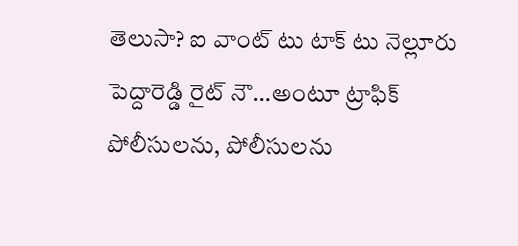తెలుసా? ఐ వాంట్ టు టాక్ టు నెల్లూరు పెద్దారెడ్డి రైట్ నౌ…అంటూ ట్రాఫిక్ పోలీసులను, పోలీసులను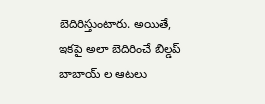బెదిరిస్తుంటారు. అయితే, ఇకపై అలా బెదిరించే బిల్డప్ బాబాయ్ ల ఆటలు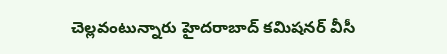చెల్లవంటున్నారు హైదరాబాద్ కమిషనర్ వీసీ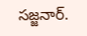సజ్జనార్.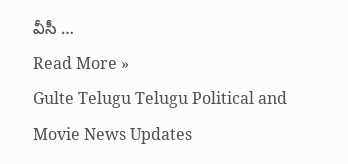వీసీ …
Read More »
Gulte Telugu Telugu Political and Movie News Updates